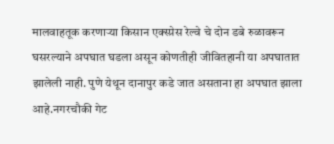मालवाहतूक करणाऱ्या किसान एक्स्प्रेस रेल्वे चे दोन डबे रुळावरून घसरल्याने अपघात घडला असून कोणतीही जीवितहानी या अपघातात झालेली नाही. पुणे येथून दानापुर कडे जात असताना हा अपघात झाला आहे.नगरचौकी गेट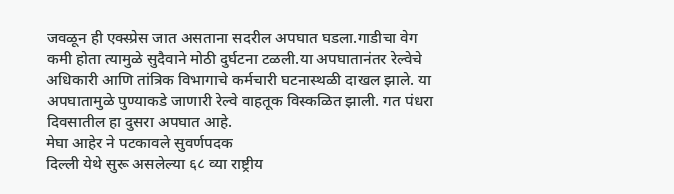जवळून ही एक्स्प्रेस जात असताना सदरील अपघात घडला.गाडीचा वेग कमी होता त्यामुळे सुदैवाने मोठी दुर्घटना टळली.या अपघातानंतर रेल्वेचे अधिकारी आणि तांत्रिक विभागाचे कर्मचारी घटनास्थळी दाखल झाले. या अपघातामुळे पुण्याकडे जाणारी रेल्वे वाहतूक विस्कळित झाली. गत पंधरा दिवसातील हा दुसरा अपघात आहे.
मेघा आहेर ने पटकावले सुवर्णपदक
दिल्ली येथे सुरू असलेल्या ६८ व्या राष्ट्रीय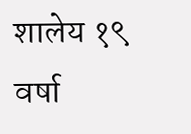शालेय १९ वर्षा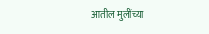आतील मुलींच्या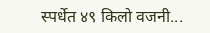स्पर्धेत ४९ किलो वजनी...